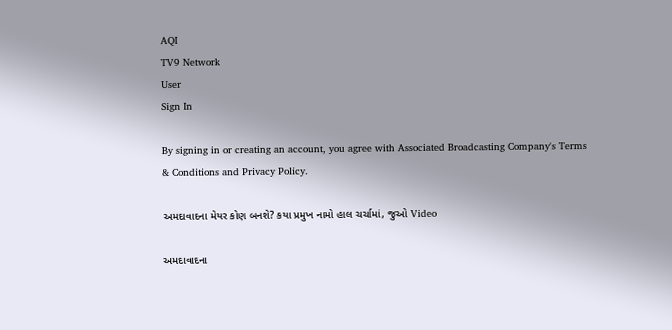AQI
TV9 Network
User
Sign In

By signing in or creating an account, you agree with Associated Broadcasting Company's Terms & Conditions and Privacy Policy.

અમદાવાદના મેયર કોણ બનશે? કયા પ્રમુખ નામો હાલ ચર્ચામાં, જુઓ Video

અમદાવાદના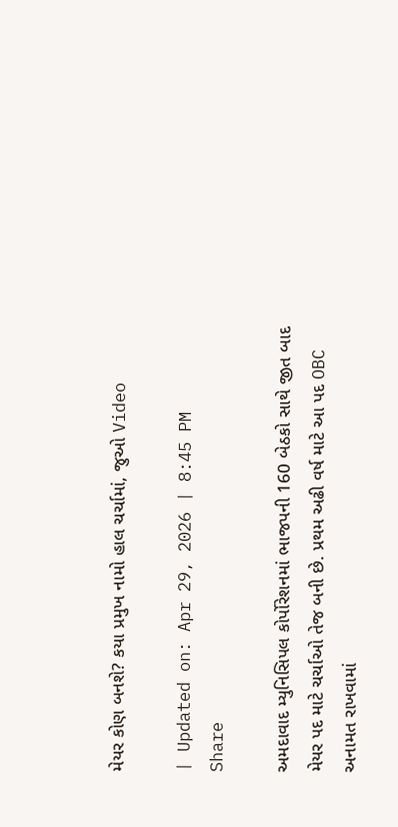મેયર કોણ બનશે? કયા પ્રમુખ નામો હાલ ચર્ચામાં, જુઓ Video

| Updated on: Apr 29, 2026 | 8:45 PM
Share

અમદાવાદ મ્યુનિસિપલ કોર્પોરેશનમાં ભાજપની 160 બેઠકો સાથે જીત બાદ મેયર પદ માટે ચર્ચાઓ તેજ બની છે. પ્રથમ અઢી વર્ષ માટે આ પદ OBC અનામત રાખવામાં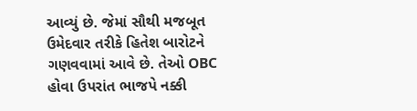આવ્યું છે. જેમાં સૌથી મજબૂત ઉમેદવાર તરીકે હિતેશ બારોટને ગણવવામાં આવે છે. તેઓ OBC હોવા ઉપરાંત ભાજપે નક્કી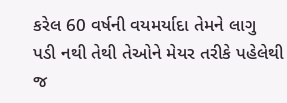કરેલ 60 વર્ષની વયમર્યાદા તેમને લાગુ પડી નથી તેથી તેઓને મેયર તરીકે પહેલેથી જ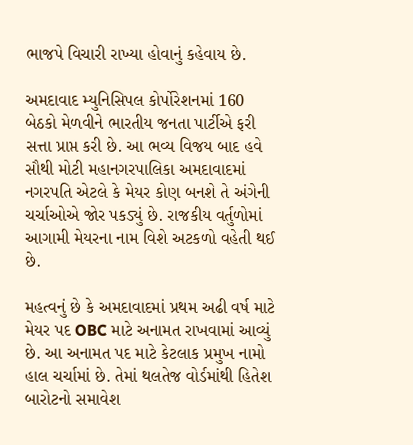ભાજપે વિચારી રાખ્યા હોવાનું કહેવાય છે.

અમદાવાદ મ્યુનિસિપલ કોર્પોરેશનમાં 160 બેઠકો મેળવીને ભારતીય જનતા પાર્ટીએ ફરી સત્તા પ્રાપ્ત કરી છે. આ ભવ્ય વિજય બાદ હવે સૌથી મોટી મહાનગરપાલિકા અમદાવાદમાં નગરપતિ એટલે કે મેયર કોણ બનશે તે અંગેની ચર્ચાઓએ જોર પકડ્યું છે. રાજકીય વર્તુળોમાં આગામી મેયરના નામ વિશે અટકળો વહેતી થઈ છે.

મહત્વનું છે કે અમદાવાદમાં પ્રથમ અઢી વર્ષ માટે મેયર પદ OBC માટે અનામત રાખવામાં આવ્યું છે. આ અનામત પદ માટે કેટલાક પ્રમુખ નામો હાલ ચર્ચામાં છે. તેમાં થલતેજ વોર્ડમાંથી હિતેશ બારોટનો સમાવેશ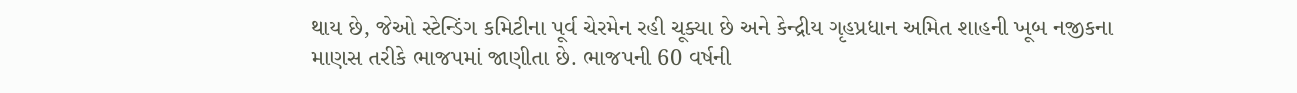થાય છે, જેઓ સ્ટેન્ડિંગ કમિટીના પૂર્વ ચેરમેન રહી ચૂક્યા છે અને કેન્દ્રીય ગૃહપ્રધાન અમિત શાહની ખૂબ નજીકના માણસ તરીકે ભાજપમાં જાણીતા છે. ભાજપની 60 વર્ષની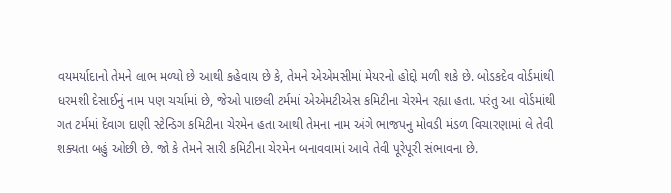વયમર્યાદાનો તેમને લાભ મળ્યો છે આથી કહેવાય છે કે, તેમને એએમસીમાં મેયરનો હોદ્દો મળી શકે છે. બોડકદેવ વોર્ડમાંથી ધરમશી દેસાઈનું નામ પણ ચર્ચામાં છે, જેઓ પાછલી ટર્મમાં એએમટીએસ કમિટીના ચેરમેન રહ્યા હતા. પરંતુ આ વોર્ડમાંથી ગત ટર્મમાં દેંવાગ દાણી સ્ટેન્ડિગ કમિટીના ચેરમેન હતા આથી તેમના નામ અંગે ભાજપનુ મોવડી મંડળ વિચારણામાં લે તેવી શક્યતા બહું ઓછી છે. જો કે તેમને સારી કમિટીના ચેરમેન બનાવવામાં આવે તેવી પૂરેપૂરી સંભાવના છે.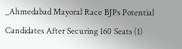_Ahmedabad Mayoral Race BJPs Potential Candidates After Securing 160 Seats (1)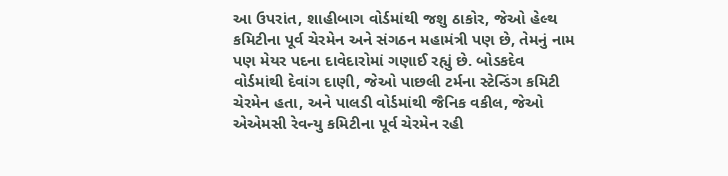આ ઉપરાંત, શાહીબાગ વોર્ડમાંથી જશુ ઠાકોર, જેઓ હેલ્થ કમિટીના પૂર્વ ચેરમેન અને સંગઠન મહામંત્રી પણ છે, તેમનું નામ પણ મેયર પદના દાવેદારોમાં ગણાઈ રહ્યું છે. બોડકદેવ વોર્ડમાંથી દેવાંગ દાણી, જેઓ પાછલી ટર્મના સ્ટેન્ડિંગ કમિટી ચેરમેન હતા, અને પાલડી વોર્ડમાંથી જૈનિક વકીલ, જેઓ એએમસી રેવન્યુ કમિટીના પૂર્વ ચેરમેન રહી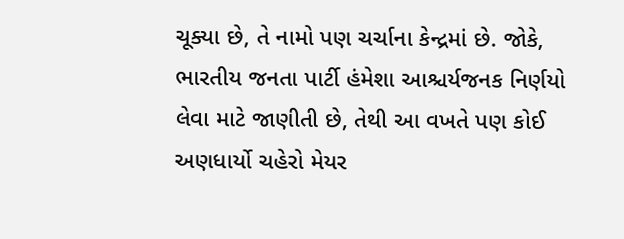ચૂક્યા છે, તે નામો પણ ચર્ચાના કેન્દ્રમાં છે. જોકે, ભારતીય જનતા પાર્ટી હંમેશા આશ્ચર્યજનક નિર્ણયો લેવા માટે જાણીતી છે, તેથી આ વખતે પણ કોઈ અણધાર્યો ચહેરો મેયર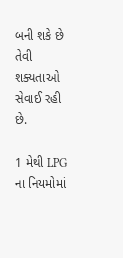બની શકે છે તેવી શક્યતાઓ સેવાઈ રહી છે.

1 મેથી LPG ના નિયમોમાં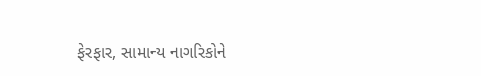ફેરફાર, સામાન્ય નાગરિકોને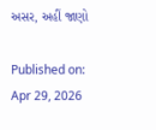અસર, અહીં જાણો

Published on: Apr 29, 2026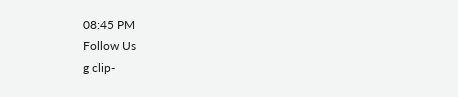08:45 PM
Follow Us
g clip-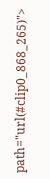path="url(#clip0_868_265)">